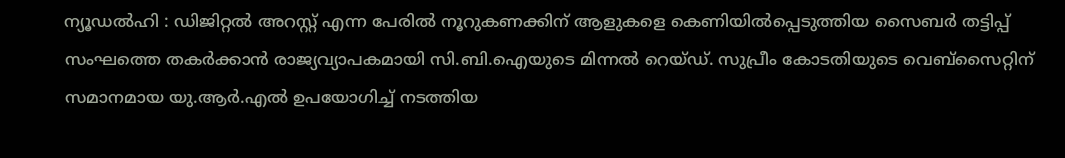ന്യൂഡൽഹി : ഡിജിറ്റൽ അറസ്റ്റ് എന്ന പേരിൽ നൂറുകണക്കിന് ആളുകളെ കെണിയിൽപ്പെടുത്തിയ സൈബർ തട്ടിപ്പ് സംഘത്തെ തകർക്കാൻ രാജ്യവ്യാപകമായി സി.ബി.ഐയുടെ മിന്നൽ റെയ്ഡ്. സുപ്രീം കോടതിയുടെ വെബ്സൈറ്റിന് സമാനമായ യു.ആർ.എൽ ഉപയോഗിച്ച് നടത്തിയ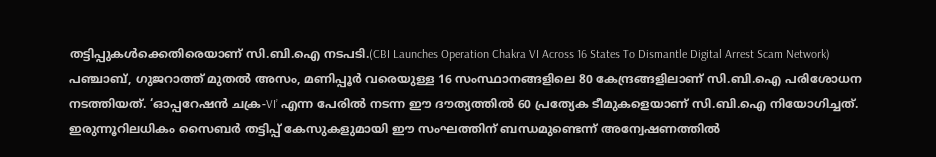തട്ടിപ്പുകൾക്കെതിരെയാണ് സി.ബി.ഐ നടപടി.(CBI Launches Operation Chakra VI Across 16 States To Dismantle Digital Arrest Scam Network)
പഞ്ചാബ്, ഗുജറാത്ത് മുതൽ അസം, മണിപ്പൂർ വരെയുള്ള 16 സംസ്ഥാനങ്ങളിലെ 80 കേന്ദ്രങ്ങളിലാണ് സി.ബി.ഐ പരിശോധന നടത്തിയത്. ‘ഓപ്പറേഷൻ ചക്ര-VI’ എന്ന പേരിൽ നടന്ന ഈ ദൗത്യത്തിൽ 60 പ്രത്യേക ടീമുകളെയാണ് സി.ബി.ഐ നിയോഗിച്ചത്. ഇരുന്നൂറിലധികം സൈബർ തട്ടിപ്പ് കേസുകളുമായി ഈ സംഘത്തിന് ബന്ധമുണ്ടെന്ന് അന്വേഷണത്തിൽ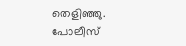തെളിഞ്ഞു.
പോലീസ്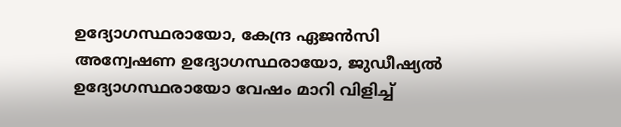ഉദ്യോഗസ്ഥരായോ, കേന്ദ്ര ഏജൻസി അന്വേഷണ ഉദ്യോഗസ്ഥരായോ, ജുഡീഷ്യൽ ഉദ്യോഗസ്ഥരായോ വേഷം മാറി വിളിച്ച്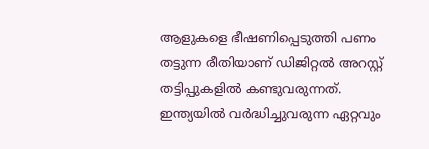ആളുകളെ ഭീഷണിപ്പെടുത്തി പണം തട്ടുന്ന രീതിയാണ് ഡിജിറ്റൽ അറസ്റ്റ് തട്ടിപ്പുകളിൽ കണ്ടുവരുന്നത്. ഇന്ത്യയിൽ വർദ്ധിച്ചുവരുന്ന ഏറ്റവും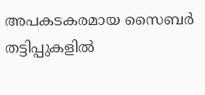അപകടകരമായ സൈബർ തട്ടിപ്പുകളിൽ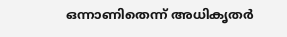ഒന്നാണിതെന്ന് അധികൃതർ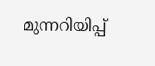മുന്നറിയിപ്പ്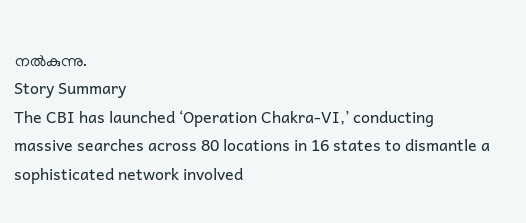നൽകുന്നു.
Story Summary
The CBI has launched ‘Operation Chakra-VI,’ conducting massive searches across 80 locations in 16 states to dismantle a sophisticated network involved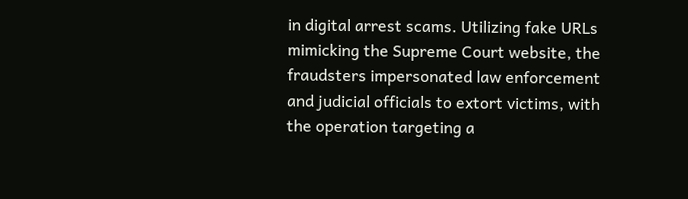in digital arrest scams. Utilizing fake URLs mimicking the Supreme Court website, the fraudsters impersonated law enforcement and judicial officials to extort victims, with the operation targeting a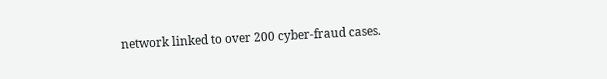network linked to over 200 cyber-fraud cases.